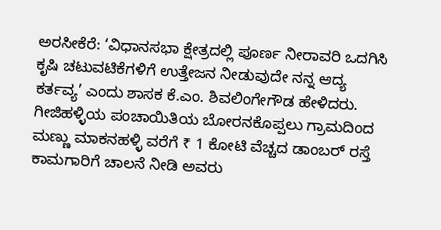ಅರಸೀಕೆರೆ: ‘ವಿಧಾನಸಭಾ ಕ್ಷೇತ್ರದಲ್ಲಿ ಪೂರ್ಣ ನೀರಾವರಿ ಒದಗಿಸಿ ಕೃಷಿ ಚಟುವಟಿಕೆಗಳಿಗೆ ಉತ್ತೇಜನ ನೀಡುವುದೇ ನನ್ನ ಆದ್ಯ ಕರ್ತವ್ಯ’ ಎಂದು ಶಾಸಕ ಕೆ.ಎಂ. ಶಿವಲಿಂಗೇಗೌಡ ಹೇಳಿದರು.
ಗೀಜಿಹಳ್ಳಿಯ ಪಂಚಾಯಿತಿಯ ಬೋರನಕೊಪ್ಪಲು ಗ್ರಾಮದಿಂದ ಮಣ್ಣು ಮಾಕನಹಳ್ಳಿ ವರೆಗೆ ₹ 1 ಕೋಟಿ ವೆಚ್ಚದ ಡಾಂಬರ್ ರಸ್ತೆ ಕಾಮಗಾರಿಗೆ ಚಾಲನೆ ನೀಡಿ ಅವರು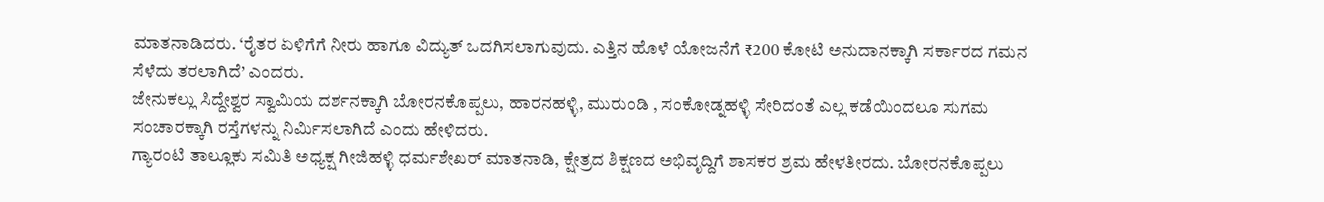ಮಾತನಾಡಿದರು. ‘ರೈತರ ಏಳಿಗೆಗೆ ನೀರು ಹಾಗೂ ವಿದ್ಯುತ್ ಒದಗಿಸಲಾಗುವುದು. ಎತ್ತಿನ ಹೊಳೆ ಯೋಜನೆಗೆ ₹200 ಕೋಟಿ ಅನುದಾನಕ್ಕಾಗಿ ಸರ್ಕಾರದ ಗಮನ ಸೆಳೆದು ತರಲಾಗಿದೆ’ ಎಂದರು.
ಜೇನುಕಲ್ಲು ಸಿದ್ದೇಶ್ವರ ಸ್ವಾಮಿಯ ದರ್ಶನಕ್ಕಾಗಿ ಬೋರನಕೊಪ್ಪಲು, ಹಾರನಹಳ್ಳಿ, ಮುರುಂಡಿ , ಸಂಕೋಡ್ನಹಳ್ಳಿ ಸೇರಿದಂತೆ ಎಲ್ಲ ಕಡೆಯಿಂದಲೂ ಸುಗಮ ಸಂಚಾರಕ್ಕಾಗಿ ರಸ್ತೆಗಳನ್ನು ನಿರ್ಮಿಸಲಾಗಿದೆ ಎಂದು ಹೇಳಿದರು.
ಗ್ಯಾರಂಟಿ ತಾಲ್ಲೂಕು ಸಮಿತಿ ಅಧ್ಯಕ್ಷ ಗೀಜಿಹಳ್ಳಿ ಧರ್ಮಶೇಖರ್ ಮಾತನಾಡಿ, ಕ್ಷೇತ್ರದ ಶಿಕ್ಷಣದ ಅಭಿವೃದ್ದಿಗೆ ಶಾಸಕರ ಶ್ರಮ ಹೇಳತೀರದು. ಬೋರನಕೊಪ್ಪಲು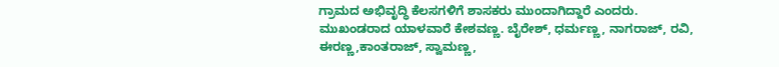ಗ್ರಾಮದ ಅಭಿವೃದ್ಧಿ ಕೆಲಸಗಳಿಗೆ ಶಾಸಕರು ಮುಂದಾಗಿದ್ದಾರೆ ಎಂದರು.
ಮುಖಂಡರಾದ ಯಾಳವಾರೆ ಕೇಶವಣ್ಣ. ಬೈರೇಶ್, ಧರ್ಮಣ್ಣ, ನಾಗರಾಜ್, ರವಿ, ಈರಣ್ಣ,ಕಾಂತರಾಜ್, ಸ್ವಾಮಣ್ಣ,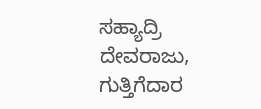ಸಹ್ಯಾದ್ರಿ ದೇವರಾಜು, ಗುತ್ತಿಗೆದಾರ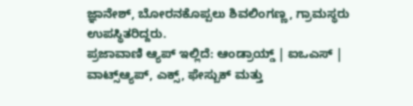ಜ್ಞಾನೇಶ್, ಬೋರನಕೊಪ್ಪಲು ಶಿವಲಿಂಗಣ್ಣ, ಗ್ರಾಮಸ್ಥರು ಉಪಸ್ಥಿತರಿದ್ದರು.
ಪ್ರಜಾವಾಣಿ ಆ್ಯಪ್ ಇಲ್ಲಿದೆ: ಆಂಡ್ರಾಯ್ಡ್ | ಐಒಎಸ್ | ವಾಟ್ಸ್ಆ್ಯಪ್, ಎಕ್ಸ್, ಫೇಸ್ಬುಕ್ ಮತ್ತು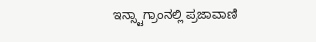ಇನ್ಸ್ಟಾಗ್ರಾಂನಲ್ಲಿ ಪ್ರಜಾವಾಣಿ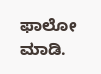ಫಾಲೋ ಮಾಡಿ.